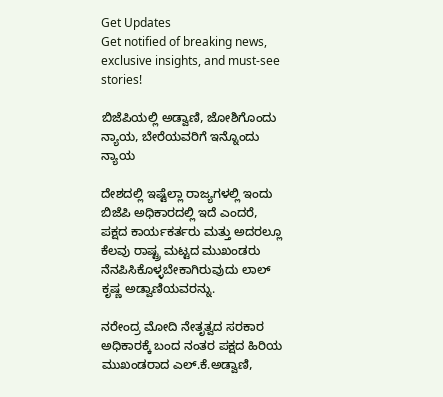Get Updates
Get notified of breaking news, exclusive insights, and must-see stories!

ಬಿಜೆಪಿಯಲ್ಲಿ ಅಡ್ವಾಣಿ, ಜೋಶಿಗೊಂದು ನ್ಯಾಯ, ಬೇರೆಯವರಿಗೆ ಇನ್ನೊಂದು ನ್ಯಾಯ

ದೇಶದಲ್ಲಿ ಇಷ್ಟೆಲ್ಲಾ ರಾಜ್ಯಗಳಲ್ಲಿ ಇಂದು ಬಿಜೆಪಿ ಅಧಿಕಾರದಲ್ಲಿ ಇದೆ ಎಂದರೆ, ಪಕ್ಷದ ಕಾರ್ಯಕರ್ತರು ಮತ್ತು ಅದರಲ್ಲೂ ಕೆಲವು ರಾಷ್ಟ್ರ ಮಟ್ಟದ ಮುಖಂಡರು ನೆನಪಿಸಿಕೊಳ್ಳಬೇಕಾಗಿರುವುದು ಲಾಲ್ ಕೃಷ್ಣ ಅಡ್ವಾಣಿಯವರನ್ನು.

ನರೇಂದ್ರ ಮೋದಿ ನೇತೃತ್ವದ ಸರಕಾರ ಅಧಿಕಾರಕ್ಕೆ ಬಂದ ನಂತರ ಪಕ್ಷದ ಹಿರಿಯ ಮುಖಂಡರಾದ ಎಲ್.ಕೆ.ಅಡ್ವಾಣಿ,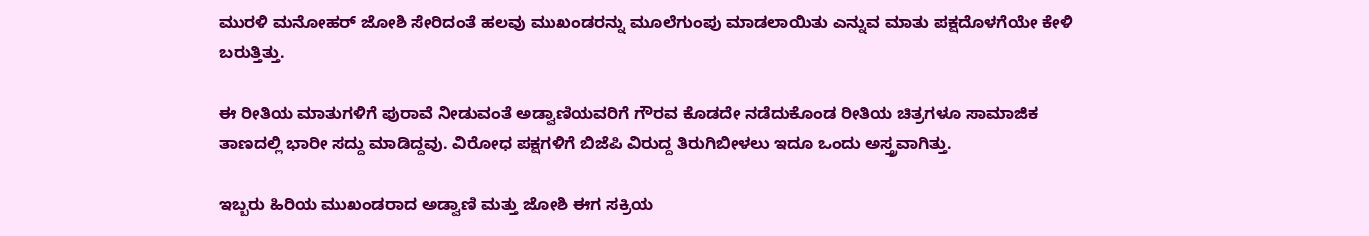ಮುರಳಿ ಮನೋಹರ್ ಜೋಶಿ ಸೇರಿದಂತೆ ಹಲವು ಮುಖಂಡರನ್ನು ಮೂಲೆಗುಂಪು ಮಾಡಲಾಯಿತು ಎನ್ನುವ ಮಾತು ಪಕ್ಷದೊಳಗೆಯೇ ಕೇಳಿ ಬರುತ್ತಿತ್ತು.

ಈ ರೀತಿಯ ಮಾತುಗಳಿಗೆ ಪುರಾವೆ ನೀಡುವಂತೆ ಅಡ್ವಾಣಿಯವರಿಗೆ ಗೌರವ ಕೊಡದೇ ನಡೆದುಕೊಂಡ ರೀತಿಯ ಚಿತ್ರಗಳೂ ಸಾಮಾಜಿಕ ತಾಣದಲ್ಲಿ ಭಾರೀ ಸದ್ದು ಮಾಡಿದ್ದವು. ವಿರೋಧ ಪಕ್ಷಗಳಿಗೆ ಬಿಜೆಪಿ ವಿರುದ್ದ ತಿರುಗಿಬೀಳಲು ಇದೂ ಒಂದು ಅಸ್ತ್ರವಾಗಿತ್ತು.

ಇಬ್ಬರು ಹಿರಿಯ ಮುಖಂಡರಾದ ಅಡ್ವಾಣಿ ಮತ್ತು ಜೋಶಿ ಈಗ ಸಕ್ರಿಯ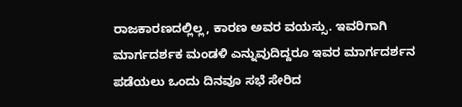ರಾಜಕಾರಣದಲ್ಲಿಲ್ಲ, ಕಾರಣ ಅವರ ವಯಸ್ಸು. ಇವರಿಗಾಗಿ ಮಾರ್ಗದರ್ಶಕ ಮಂಡಳಿ ಎನ್ನುವುದಿದ್ದರೂ ಇವರ ಮಾರ್ಗದರ್ಶನ ಪಡೆಯಲು ಒಂದು ದಿನವೂ ಸಭೆ ಸೇರಿದ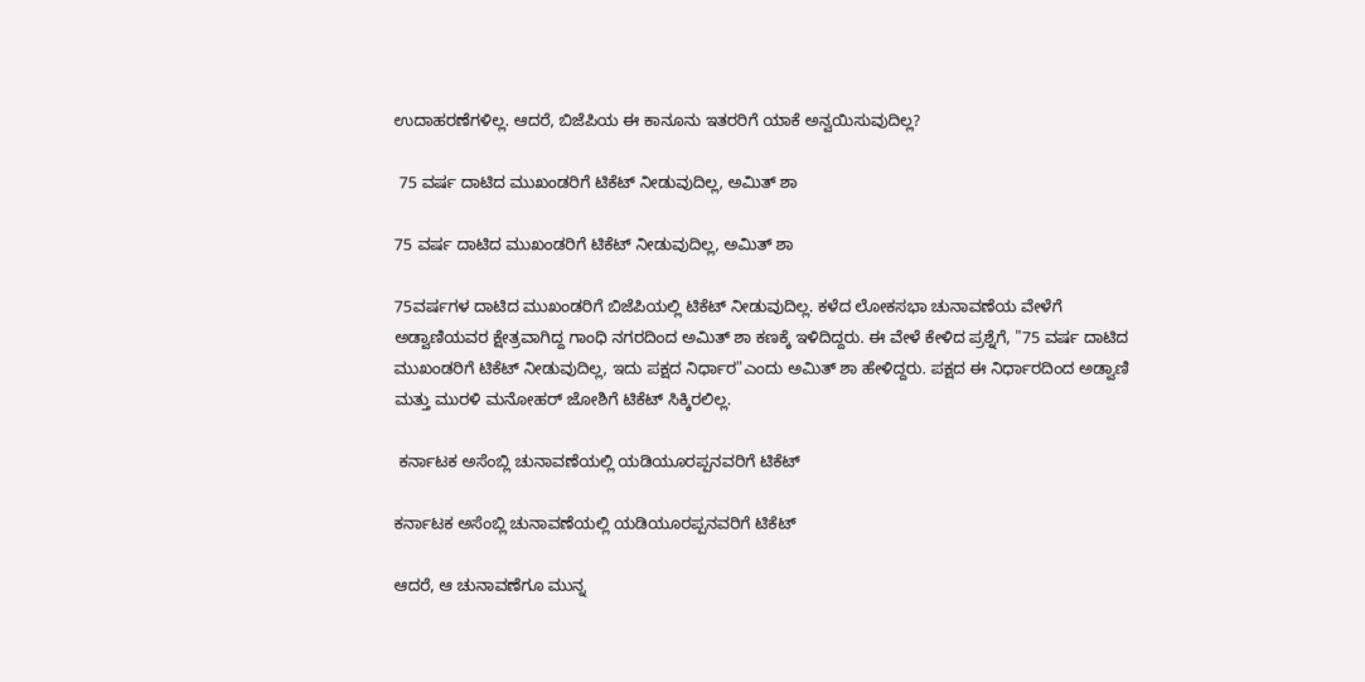ಉದಾಹರಣೆಗಳಿಲ್ಲ. ಆದರೆ, ಬಿಜೆಪಿಯ ಈ ಕಾನೂನು ಇತರರಿಗೆ ಯಾಕೆ ಅನ್ವಯಿಸುವುದಿಲ್ಲ?

 75 ವರ್ಷ ದಾಟಿದ ಮುಖಂಡರಿಗೆ ಟಿಕೆಟ್ ನೀಡುವುದಿಲ್ಲ, ಅಮಿತ್ ಶಾ

75 ವರ್ಷ ದಾಟಿದ ಮುಖಂಡರಿಗೆ ಟಿಕೆಟ್ ನೀಡುವುದಿಲ್ಲ, ಅಮಿತ್ ಶಾ

75ವರ್ಷಗಳ ದಾಟಿದ ಮುಖಂಡರಿಗೆ ಬಿಜೆಪಿಯಲ್ಲಿ ಟಿಕೆಟ್ ನೀಡುವುದಿಲ್ಲ. ಕಳೆದ ಲೋಕಸಭಾ ಚುನಾವಣೆಯ ವೇಳೆಗೆ ಅಡ್ವಾಣಿಯವರ ಕ್ಷೇತ್ರವಾಗಿದ್ದ ಗಾಂಧಿ ನಗರದಿಂದ ಅಮಿತ್ ಶಾ ಕಣಕ್ಕೆ ಇಳಿದಿದ್ದರು. ಈ ವೇಳೆ ಕೇಳಿದ ಪ್ರಶ್ನೆಗೆ, "75 ವರ್ಷ ದಾಟಿದ ಮುಖಂಡರಿಗೆ ಟಿಕೆಟ್ ನೀಡುವುದಿಲ್ಲ, ಇದು ಪಕ್ಷದ ನಿರ್ಧಾರ"ಎಂದು ಅಮಿತ್ ಶಾ ಹೇಳಿದ್ದರು. ಪಕ್ಷದ ಈ ನಿರ್ಧಾರದಿಂದ ಅಡ್ವಾಣಿ ಮತ್ತು ಮುರಳಿ ಮನೋಹರ್ ಜೋಶಿಗೆ ಟಿಕೆಟ್ ಸಿಕ್ಕಿರಲಿಲ್ಲ.

 ಕರ್ನಾಟಕ ಅಸೆಂಬ್ಲಿ ಚುನಾವಣೆಯಲ್ಲಿ ಯಡಿಯೂರಪ್ಪನವರಿಗೆ ಟಿಕೆಟ್

ಕರ್ನಾಟಕ ಅಸೆಂಬ್ಲಿ ಚುನಾವಣೆಯಲ್ಲಿ ಯಡಿಯೂರಪ್ಪನವರಿಗೆ ಟಿಕೆಟ್

ಆದರೆ, ಆ ಚುನಾವಣೆಗೂ ಮುನ್ನ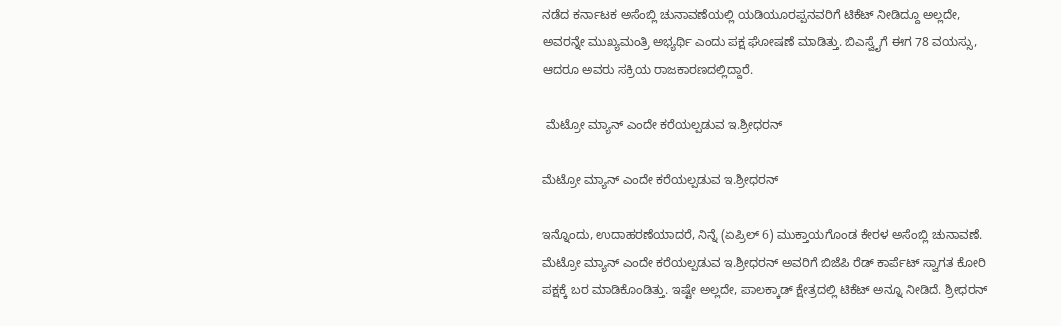ನಡೆದ ಕರ್ನಾಟಕ ಅಸೆಂಬ್ಲಿ ಚುನಾವಣೆಯಲ್ಲಿ ಯಡಿಯೂರಪ್ಪನವರಿಗೆ ಟಿಕೆಟ್ ನೀಡಿದ್ದೂ ಅಲ್ಲದೇ, ಅವರನ್ನೇ ಮುಖ್ಯಮಂತ್ರಿ ಅಭ್ಯರ್ಥಿ ಎಂದು ಪಕ್ಷ ಘೋಷಣೆ ಮಾಡಿತ್ತು. ಬಿಎಸ್ವೈಗೆ ಈಗ 78 ವಯಸ್ಸು, ಆದರೂ ಅವರು ಸಕ್ರಿಯ ರಾಜಕಾರಣದಲ್ಲಿದ್ದಾರೆ.

 ಮೆಟ್ರೋ ಮ್ಯಾನ್ ಎಂದೇ ಕರೆಯಲ್ಪಡುವ ಇ.ಶ್ರೀಧರನ್

ಮೆಟ್ರೋ ಮ್ಯಾನ್ ಎಂದೇ ಕರೆಯಲ್ಪಡುವ ಇ.ಶ್ರೀಧರನ್

ಇನ್ನೊಂದು, ಉದಾಹರಣೆಯಾದರೆ, ನಿನ್ನೆ (ಏಪ್ರಿಲ್ 6) ಮುಕ್ತಾಯಗೊಂಡ ಕೇರಳ ಅಸೆಂಬ್ಲಿ ಚುನಾವಣೆ. ಮೆಟ್ರೋ ಮ್ಯಾನ್ ಎಂದೇ ಕರೆಯಲ್ಪಡುವ ಇ.ಶ್ರೀಧರನ್ ಅವರಿಗೆ ಬಿಜೆಪಿ ರೆಡ್ ಕಾರ್ಪೆಟ್ ಸ್ವಾಗತ ಕೋರಿ ಪಕ್ಷಕ್ಕೆ ಬರ ಮಾಡಿಕೊಂಡಿತ್ತು. ಇಷ್ಟೇ ಅಲ್ಲದೇ, ಪಾಲಕ್ಕಾಡ್ ಕ್ಷೇತ್ರದಲ್ಲಿ ಟಿಕೆಟ್ ಅನ್ನೂ ನೀಡಿದೆ. ಶ್ರೀಧರನ್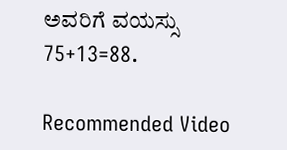ಅವರಿಗೆ ವಯಸ್ಸು 75+13=88.

Recommended Video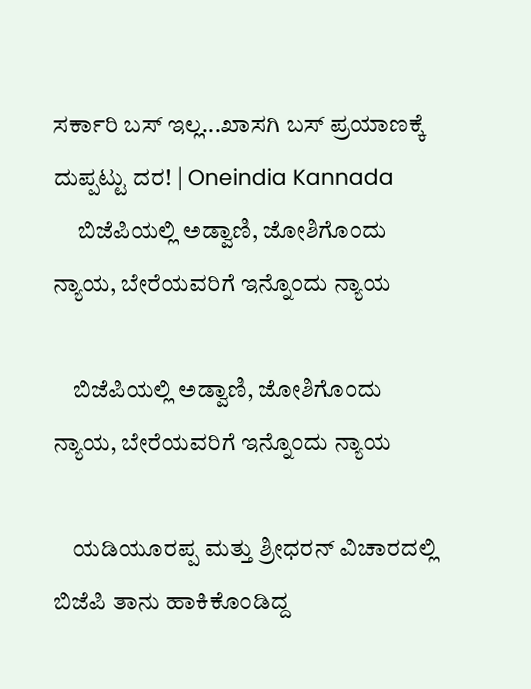ಸರ್ಕಾರಿ ಬಸ್‌ ಇಲ್ಲ...ಖಾಸಗಿ ಬಸ್‌ ಪ್ರಯಾಣಕ್ಕೆ ದುಪ್ಪಟ್ಟು ದರ! | Oneindia Kannada
     ಬಿಜೆಪಿಯಲ್ಲಿ ಅಡ್ವಾಣಿ, ಜೋಶಿಗೊಂದು ನ್ಯಾಯ, ಬೇರೆಯವರಿಗೆ ಇನ್ನೊಂದು ನ್ಯಾಯ

    ಬಿಜೆಪಿಯಲ್ಲಿ ಅಡ್ವಾಣಿ, ಜೋಶಿಗೊಂದು ನ್ಯಾಯ, ಬೇರೆಯವರಿಗೆ ಇನ್ನೊಂದು ನ್ಯಾಯ

    ಯಡಿಯೂರಪ್ಪ ಮತ್ತು ಶ್ರೀಧರನ್ ವಿಚಾರದಲ್ಲಿ ಬಿಜೆಪಿ ತಾನು ಹಾಕಿಕೊಂಡಿದ್ದ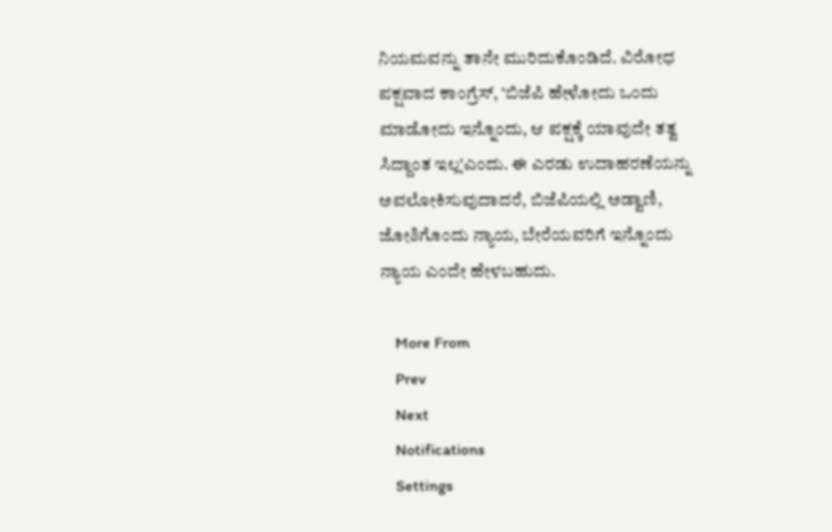ನಿಯಮವನ್ನು ತಾನೇ ಮುರಿದುಕೊಂಡಿದೆ. ವಿರೋಧ ಪಕ್ಷವಾದ ಕಾಂಗ್ರೆಸ್, 'ಬಿಜೆಪಿ ಹೇಳೋದು ಒಂದು ಮಾಡೋದು ಇನ್ನೊಂದು, ಆ ಪಕ್ಷಕ್ಕೆ ಯಾವುದೇ ತತ್ವ ಸಿದ್ದಾಂತ ಇಲ್ಲ'ಎಂದು. ಈ ಎರಡು ಉದಾಹರಣೆಯನ್ನು ಅವಲೋಕಿಸುವುದಾದರೆ, ಬಿಜೆಪಿಯಲ್ಲಿ ಅಡ್ವಾಣಿ, ಜೋಶಿಗೊಂದು ನ್ಯಾಯ, ಬೇರೆಯವರಿಗೆ ಇನ್ನೊಂದು ನ್ಯಾಯ ಎಂದೇ ಹೇಳಬಹುದು.

    More From
    Prev
    Next
    Notifications
    Settings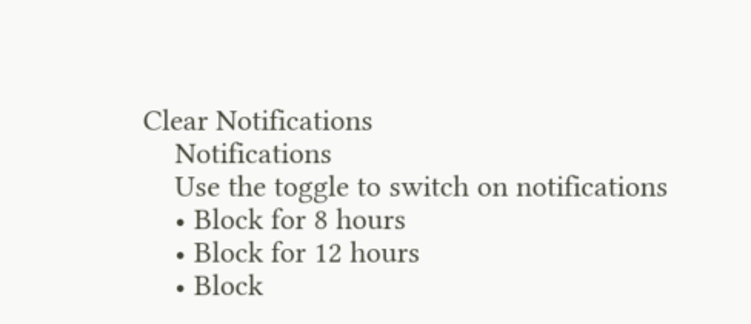Clear Notifications
    Notifications
    Use the toggle to switch on notifications
    • Block for 8 hours
    • Block for 12 hours
    • Block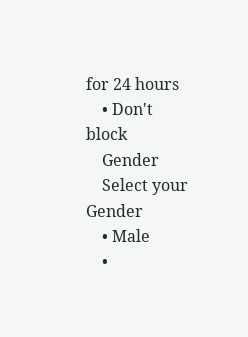for 24 hours
    • Don't block
    Gender
    Select your Gender
    • Male
    •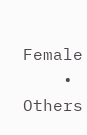Female
    • Others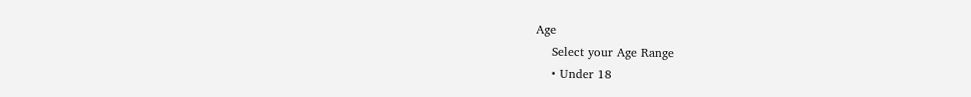Age
    Select your Age Range
    • Under 18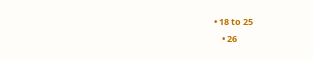• 18 to 25
    • 26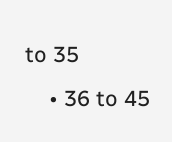to 35
    • 36 to 45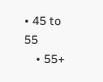• 45 to 55
    • 55+